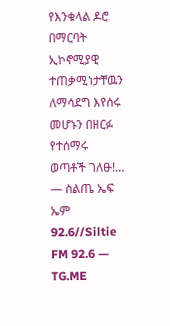የእንቁላል ዶሮ በማርባት ኢኮኖሚያዊ ተጠቃሚነታቸዉን ለማሳደግ እየሰሩ መሆኑን በዘርፉ የተሰማሩ ወጣቶች ገለፁ!… — ስልጤ ኤፍ ኤም 92.6//Siltie FM 92.6 — TG.ME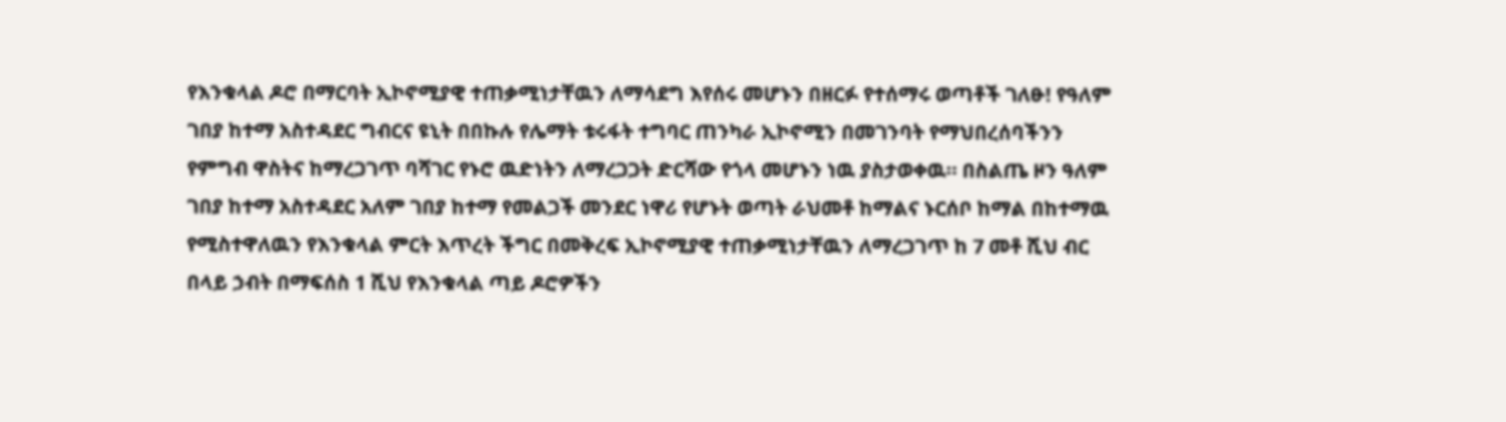የእንቁላል ዶሮ በማርባት ኢኮኖሚያዊ ተጠቃሚነታቸዉን ለማሳደግ እየሰሩ መሆኑን በዘርፉ የተሰማሩ ወጣቶች ገለፁ! የዓለም ገበያ ከተማ አስተዳደር ግብርና ዩኒት በበኩሉ የሌማት ቱሩፋት ተግባር ጠንካራ ኢኮኖሚን በመገንባት የማህበረሰባችንን የምግብ ዋስትና ከማረጋገጥ ባሻገር የኑሮ ዉድነትን ለማረጋጋት ድርሻው የጎላ መሆኑን ነዉ ያስታወቀዉ። በስልጤ ዞን ዓለም ገበያ ከተማ አስተዳደር አለም ገበያ ከተማ የመልጋች መንደር ነዋሪ የሆኑት ወጣት ራህመቶ ከማልና ኑርሰቦ ከማል በከተማዉ የሚስተዋለዉን የእንቁላል ምርት እጥረት ችግር በመቅረፍ ኢኮኖሚያዊ ተጠቃሚነታቸዉን ለማረጋገጥ ከ 7 መቶ ሺህ ብር በላይ ኃብት በማፍሰስ 1 ሺህ የእንቁላል ጣይ ዶሮዎችን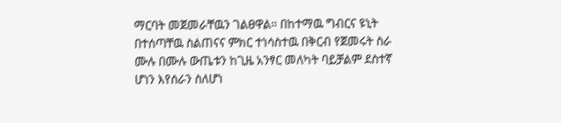ማርባት መጀመራቸዉን ገልፀዋል። በከተማዉ ግብርና ዩኒት በተሰጣቸዉ ስልጠናና ምክር ተነሳስተዉ በቅርብ የጀመሩት ስራ ሙሉ በሙሉ ውጤቱን ከጊዜ አንፃር መለካት ባይቻልም ደስተኛ ሆነን እየሰራን ስለሆነ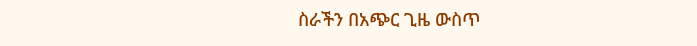ስራችን በአጭር ጊዜ ውስጥ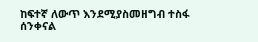ከፍተኛ ለውጥ እንደሚያስመዘግብ ተስፋ ሰንቀናል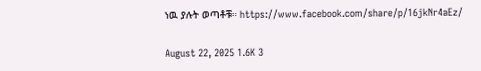ነዉ ያሉት ወጣቶቹ። https://www.facebook.com/share/p/16jkNr4aEz/

August 22, 2025 1.6K 3